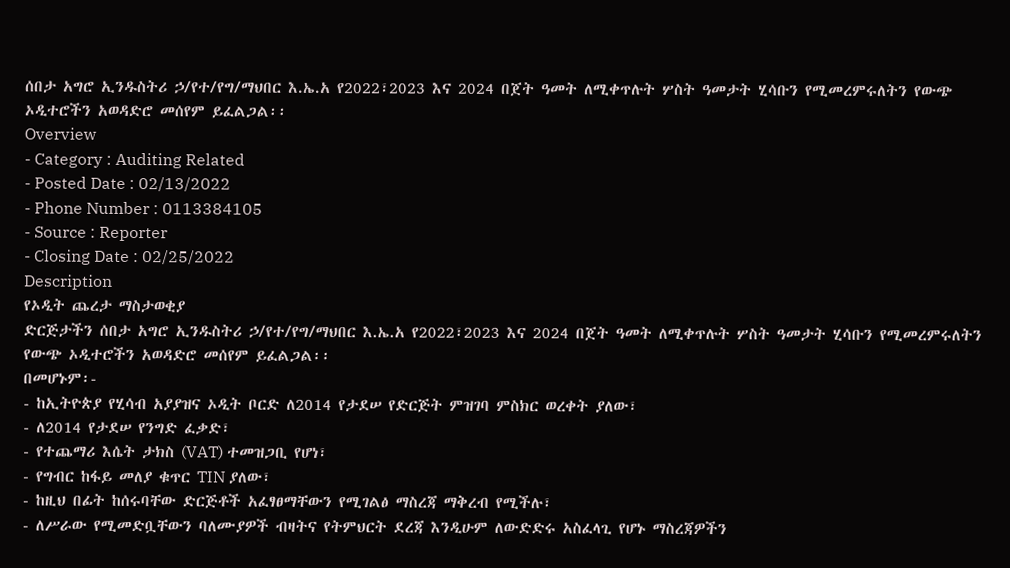ሰበታ አግሮ ኢንዱስትሪ ኃ/የተ/የግ/ማህበር እ.ኤ.አ የ2022፣2023 እና 2024 በጀት ዓመት ለሚቀጥሉት ሦስት ዓመታት ሂሳቡን የሚመረምሩለትን የውጭ ኦዲተሮችን አወዳድሮ መሰየም ይፈልጋል፡፡
Overview
- Category : Auditing Related
- Posted Date : 02/13/2022
- Phone Number : 0113384105
- Source : Reporter
- Closing Date : 02/25/2022
Description
የኦዲት ጨረታ ማስታወቂያ
ድርጅታችን ሰበታ አግሮ ኢንዱስትሪ ኃ/የተ/የግ/ማህበር እ.ኤ.አ የ2022፣2023 እና 2024 በጀት ዓመት ለሚቀጥሉት ሦስት ዓመታት ሂሳቡን የሚመረምሩለትን የውጭ ኦዲተሮችን አወዳድሮ መሰየም ይፈልጋል፡፡
በመሆኑም፡-
- ከኢትዮጵያ የሂሳብ አያያዝና ኦዲት ቦርድ ለ2014 የታደሠ የድርጅት ምዝገባ ምስክር ወረቀት ያለው፣
- ለ2014 የታደሠ የንግድ ፈቃድ፣
- የተጨማሪ እሴት ታክስ (VAT) ተመዝጋቢ የሆነ፣
- የግብር ከፋይ መለያ ቁጥር TIN ያለው፣
- ከዚህ በፊት ከሰሩባቸው ድርጅቶች አፈፃፀማቸውን የሚገልፅ ማስረጃ ማቅረብ የሚችሉ፣
- ለሥራው የሚመድቧቸውን ባለሙያዎች ብዛትና የትምህርት ደረጃ እንዲሁም ለውድድሩ አስፈላጊ የሆኑ ማስረጃዎችን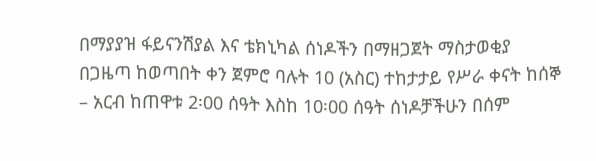በማያያዝ ፋይናንሽያል እና ቴክኒካል ሰነዶችን በማዘጋጀት ማስታወቂያ በጋዜጣ ከወጣበት ቀን ጀምሮ ባሉት 10 (አስር) ተከታታይ የሥራ ቀናት ከሰኞ – አርብ ከጠዋቱ 2፡00 ሰዓት እስከ 10፡00 ሰዓት ሰነዶቻችሁን በሰም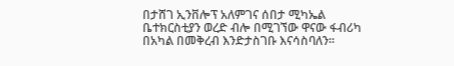በታሸገ ኢንቨሎፕ አለምገና ሰበታ ሚካኤል ቤተክርስቲያን ወረድ ብሎ በሚገኘው ዋናው ፋብሪካ በአካል በመቅረብ እንድታስገቡ እናሳስባለን፡፡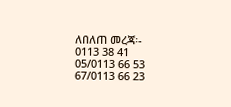ለበለጠ መረጃ፡-
0113 38 41 05/0113 66 53 67/0113 66 23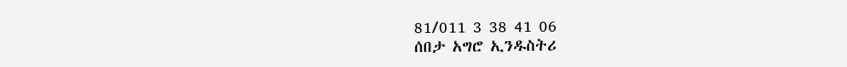81/011 3 38 41 06
ሰበታ አግሮ ኢንዱስትሪ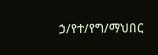ኃ/የተ/የግ/ማህበር